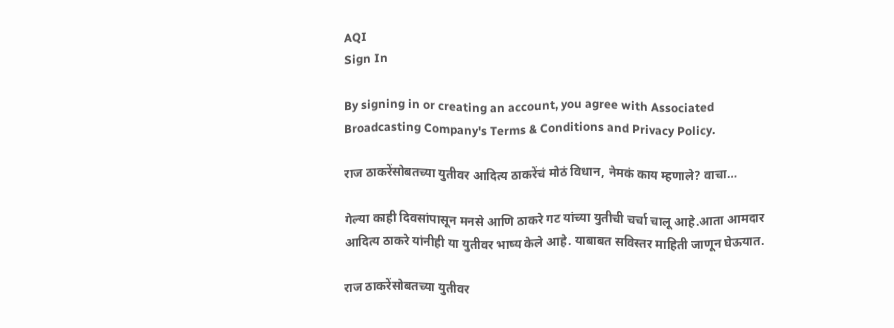AQI
Sign In

By signing in or creating an account, you agree with Associated Broadcasting Company's Terms & Conditions and Privacy Policy.

राज ठाकरेंसोबतच्या युतीवर आदित्य ठाकरेंचं मोठं विधान, नेमकं काय म्हणाले? वाचा…

गेल्या काही दिवसांपासून मनसे आणि ठाकरे गट यांच्या युतीची चर्चा चालू आहे.आता आमदार आदित्य ठाकरे यांनीही या युतीवर भाष्य केले आहे. याबाबत सविस्तर माहिती जाणून घेऊयात.

राज ठाकरेंसोबतच्या युतीवर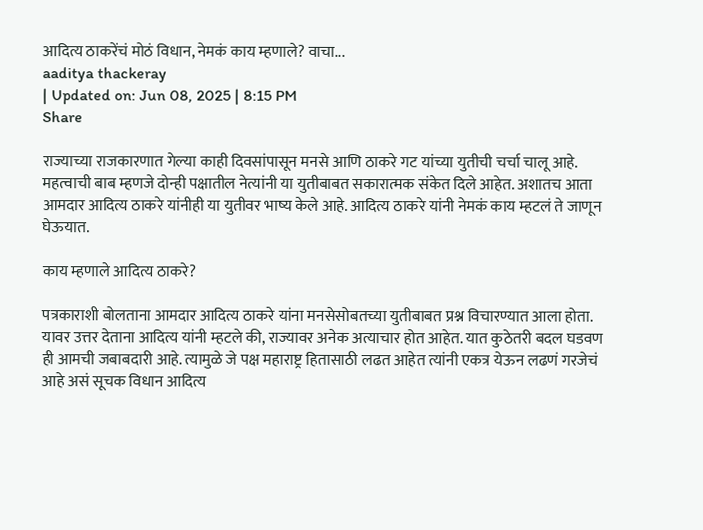आदित्य ठाकरेंचं मोठं विधान, नेमकं काय म्हणाले? वाचा...
aaditya thackeray
| Updated on: Jun 08, 2025 | 8:15 PM
Share

राज्याच्या राजकारणात गेल्या काही दिवसांपासून मनसे आणि ठाकरे गट यांच्या युतीची चर्चा चालू आहे. महत्वाची बाब म्हणजे दोन्ही पक्षातील नेत्यांनी या युतीबाबत सकारात्मक संकेत दिले आहेत. अशातच आता आमदार आदित्य ठाकरे यांनीही या युतीवर भाष्य केले आहे. आदित्य ठाकरे यांनी नेमकं काय म्हटलं ते जाणून घेऊयात.

काय म्हणाले आदित्य ठाकरे?

पत्रकाराशी बोलताना आमदार आदित्य ठाकरे यांना मनसेसोबतच्या युतीबाबत प्रश्न विचारण्यात आला होता. यावर उत्तर देताना आदित्य यांनी म्हटले की, राज्यावर अनेक अत्याचार होत आहेत. यात कुठेतरी बदल घडवण ही आमची जबाबदारी आहे. त्यामुळे जे पक्ष महाराष्ट्र हितासाठी लढत आहेत त्यांनी एकत्र येऊन लढणं गरजेचं आहे असं सूचक विधान आदित्य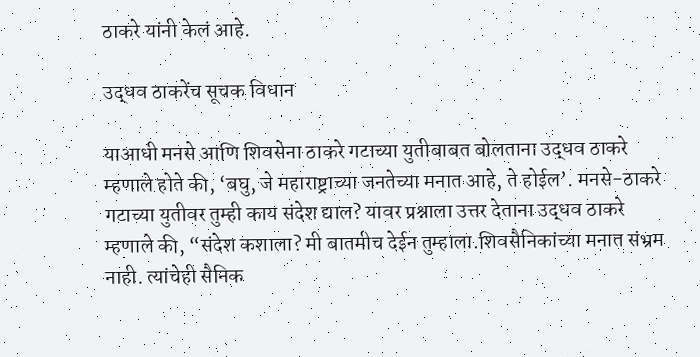ठाकरे यांनी केलं आहे.

उद्धव ठाकरेंच सूचक विधान

याआधी मनसे आणि शिवसेना ठाकरे गटाच्या युतीबाबत बोलताना उद्धव ठाकरे म्हणाले होते की, ‘बघु, जे महाराष्ट्राच्या जनतेच्या मनात आहे, ते होईल’. मनसे-ठाकरे गटाच्या युतीवर तुम्ही काय संदेश द्याल? यावर प्रश्नाला उत्तर देताना उद्धव ठाकरे म्हणाले की, “संदेश कशाला? मी बातमीच देईन तुम्हाला.शिवसैनिकांच्या मनात संभ्रम नाही. त्यांचेही सैनिक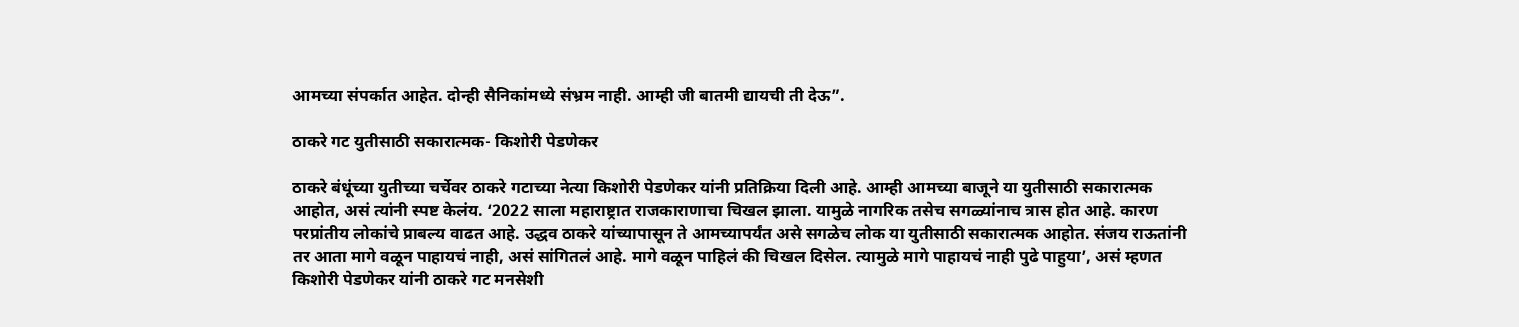आमच्या संपर्कात आहेत. दोन्ही सैनिकांमध्ये संभ्रम नाही. आम्ही जी बातमी द्यायची ती देऊ”.

ठाकरे गट युतीसाठी सकारात्मक- किशोरी पेडणेकर

ठाकरे बंधूंच्या युतीच्या चर्चेवर ठाकरे गटाच्या नेत्या किशोरी पेडणेकर यांनी प्रतिक्रिया दिली आहे. आम्ही आमच्या बाजूने या युतीसाठी सकारात्मक आहोत, असं त्यांनी स्पष्ट केलंय. ‘2022 साला महाराष्ट्रात राजकाराणाचा चिखल झाला. यामुळे नागरिक तसेच सगळ्यांनाच त्रास होत आहे. कारण परप्रांतीय लोकांचे प्राबल्य वाढत आहे. उद्धव ठाकरे यांच्यापासून ते आमच्यापर्यंत असे सगळेच लोक या युतीसाठी सकारात्मक आहोत. संजय राऊतांनी तर आता मागे वळून पाहायचं नाही, असं सांगितलं आहे. मागे वळून पाहिलं की चिखल दिसेल. त्यामुळे मागे पाहायचं नाही पुढे पाहुया’, असं म्हणत किशोरी पेडणेकर यांनी ठाकरे गट मनसेशी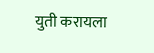युती करायला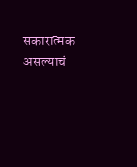सकारात्मक असल्याचं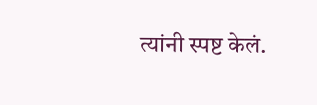त्यांनी स्पष्ट केलं.